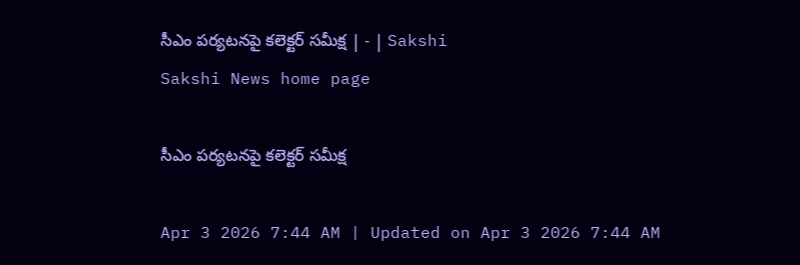సీఎం పర్యటనపై కలెక్టర్‌ సమీక్ష | - | Sakshi
Sakshi News home page

సీఎం పర్యటనపై కలెక్టర్‌ సమీక్ష

Apr 3 2026 7:44 AM | Updated on Apr 3 2026 7:44 AM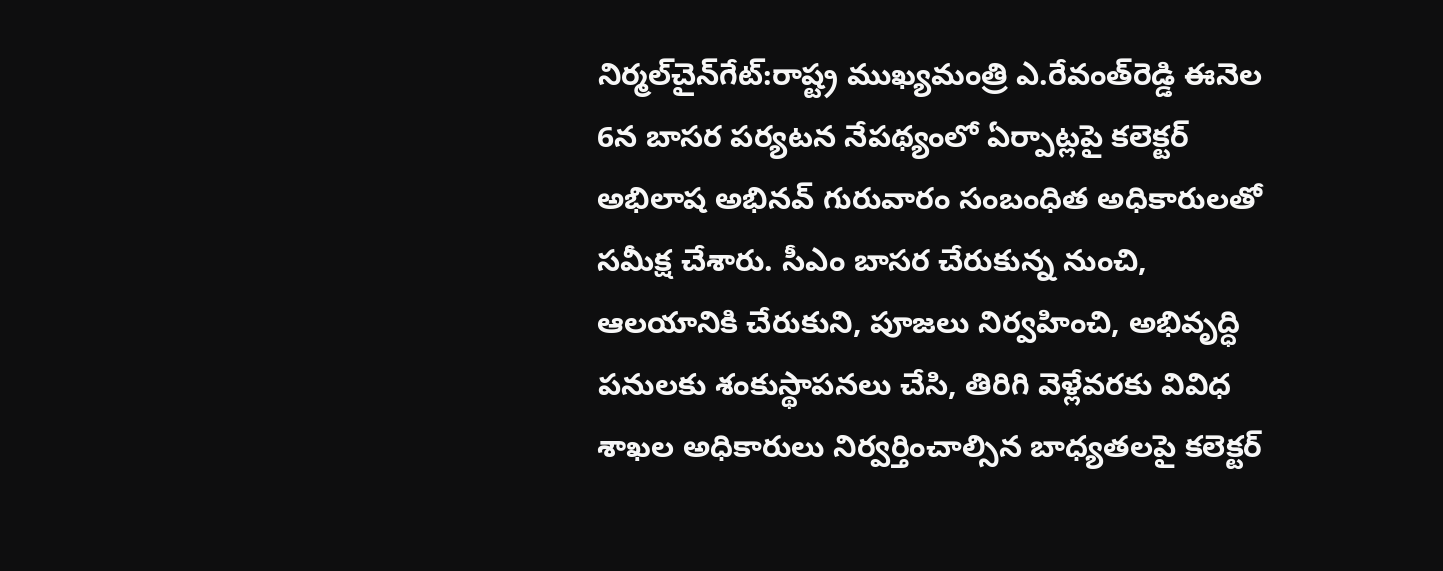నిర్మల్‌చైన్‌గేట్‌:రాష్ట్ర ముఖ్యమంత్రి ఎ.రేవంత్‌రెడ్డి ఈనెల 6న బాసర పర్యటన నేపథ్యంలో ఏర్పాట్లపై కలెక్టర్‌ అభిలాష అభినవ్‌ గురువారం సంబంధిత అధికారులతో సమీక్ష చేశారు. సీఎం బాసర చేరుకున్న నుంచి, ఆలయానికి చేరుకుని, పూజలు నిర్వహించి, అభివృద్ధి పనులకు శంకుస్థాపనలు చేసి, తిరిగి వెళ్లేవరకు వివిధ శాఖల అధికారులు నిర్వర్తించాల్సిన బాధ్యతలపై కలెక్టర్‌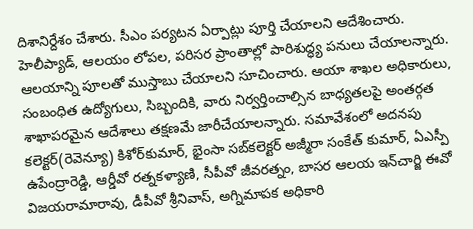దిశానిర్దేశం చేశారు. సీఎం పర్యటన ఏర్పాట్లు పూర్తి చేయాలని ఆదేశించారు. హెలీప్యాడ్‌, ఆలయం లోపల, పరిసర ప్రాంతాల్లో పారిశుద్ధ్య పనులు చేయాలన్నారు. ఆలయాన్ని పూలతో ముస్తాబు చేయాలని సూచించారు. ఆయా శాఖల అధికారులు, సంబంధిత ఉద్యోగులు, సిబ్బందికి, వారు నిర్వర్తించాల్సిన బాధ్యతలపై అంతర్గత శాఖాపరమైన ఆదేశాలు తక్షణమే జారీచేయాలన్నారు. సమావేశంలో అదనపు కలెక్టర్‌(రెవెన్యూ) కిశోర్‌కుమార్‌, భైంసా సబ్‌కలెక్టర్‌ అజ్మీరా సంకేత్‌ కుమార్‌, ఏఎస్పీ ఉపేంద్రారెడ్డి, ఆర్డీవో రత్నకళ్యాణి, సీపీవో జీవరత్నం, బాసర ఆలయ ఇన్‌చార్జి ఈవో విజయరామారావు, డీపీవో శ్రీనివాస్‌, అగ్నిమాపక అధికారి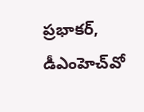ప్రభాకర్‌, డీఎంహెచ్‌వో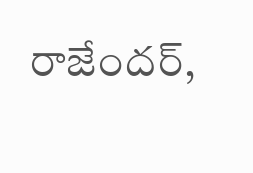రాజేందర్‌,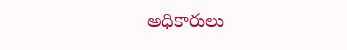అధికారులు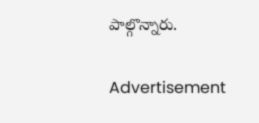పాల్గొన్నారు.

Advertisement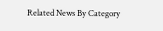Related News By Category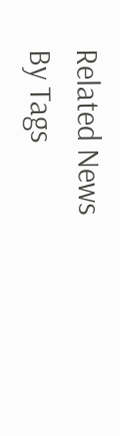Related News By Tags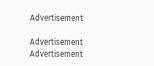Advertisement

Advertisement
Advertisement